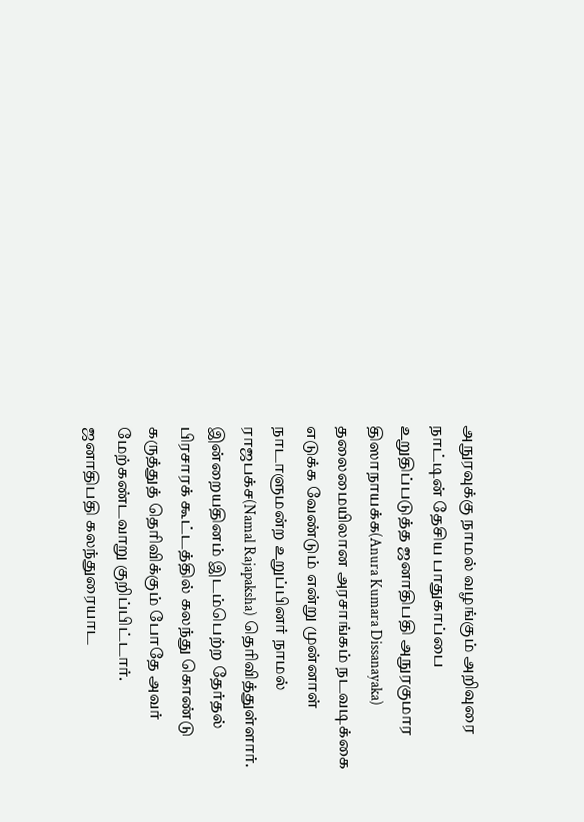அநுரவுக்கு நாமல் வழங்கும் அறிவுரை
நாட்டின் தேசிய பாதுகாப்பை உறுதிப்படுத்த ஜனாதிபதி அநுரகுமார திஸாநாயக்க(Anura Kumara Dissanayaka) தலைமையிலான அரசாங்கம் நடவடிக்கை எடுக்க வேண்டும் என்று முன்னாள் நாடாளுமன்ற உறுப்பினர் நாமல் ராஜபக்ச(Namal Rajapaksha) தெரிவித்துள்ளார்.
இன்றையதினம் இடம்பெற்ற தேர்தல் பிரசாரக் கூட்டத்தில் கலந்து கொண்டு கருத்துத் தெரிவிக்கும் போதே அவர் மேற்கண்டவாறு குறிப்பிட்டார்.
ஜனாதிபதி கலந்துரையாட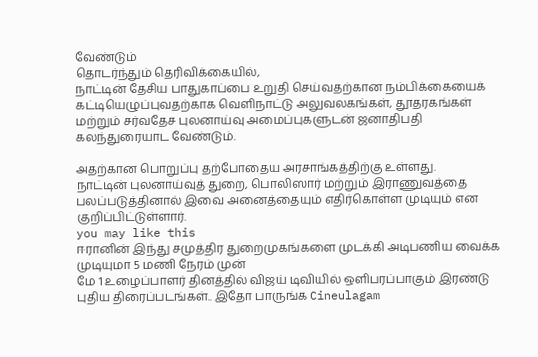வேண்டும்
தொடர்ந்தும் தெரிவிக்கையில்,
நாட்டின் தேசிய பாதுகாப்பை உறுதி செய்வதற்கான நம்பிக்கையைக் கட்டியெழுப்புவதற்காக வெளிநாட்டு அலுவலகங்கள், தூதரகங்கள் மற்றும் சர்வதேச புலனாய்வு அமைப்புகளுடன் ஜனாதிபதி கலந்துரையாட வேண்டும்.

அதற்கான பொறுப்பு தற்போதைய அரசாங்கத்திற்கு உள்ளது.
நாட்டின் புலனாய்வுத் துறை, பொலிஸார் மற்றும் இராணுவத்தை பலப்படுத்தினால் இவை அனைத்தையும் எதிர்கொள்ள முடியும் என குறிப்பிட்டுள்ளார்.
you may like this
ஈரானின் இந்து சமுத்திர துறைமுகங்களை முடக்கி அடிபணிய வைக்க முடியுமா 5 மணி நேரம் முன்
மே 1 உழைப்பாளர் தினத்தில் விஜய் டிவியில் ஒளிபரப்பாகும் இரண்டு புதிய திரைப்படங்கள்.. இதோ பாருங்க Cineulagam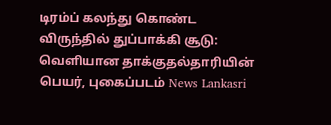டிரம்ப் கலந்து கொண்ட விருந்தில் துப்பாக்கி சூடு: வெளியான தாக்குதல்தாரியின் பெயர், புகைப்படம் News Lankasri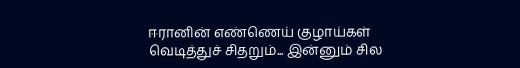ஈரானின் எண்ணெய் குழாய்கள் வெடித்துச் சிதறும்... இன்னும் சில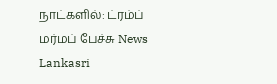நாட்களில்: ட்ரம்ப் மர்மப் பேச்சு News Lankasri